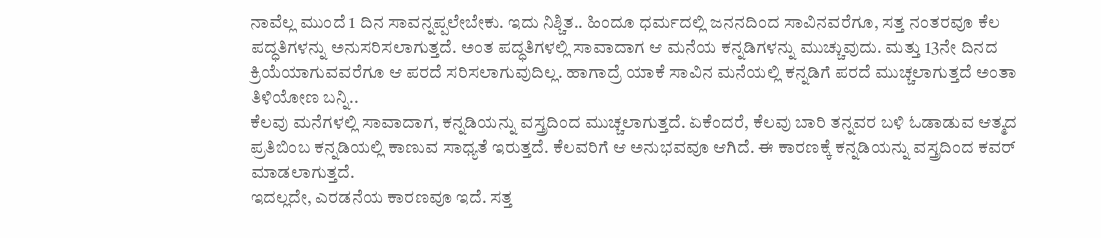ನಾವೆಲ್ಲ ಮುಂದೆ 1 ದಿನ ಸಾವನ್ನಪ್ಪಲೇಬೇಕು. ಇದು ನಿಶ್ಚಿತ.. ಹಿಂದೂ ಧರ್ಮದಲ್ಲಿ ಜನನದಿಂದ ಸಾವಿನವರೆಗೂ, ಸತ್ತ ನಂತರವೂ ಕೆಲ ಪದ್ಧತಿಗಳನ್ನು ಅನುಸರಿಸಲಾಗುತ್ತದೆ. ಅಂತ ಪದ್ಧತಿಗಳಲ್ಲಿ ಸಾವಾದಾಗ ಆ ಮನೆಯ ಕನ್ನಡಿಗಳನ್ನು ಮುಚ್ಚುವುದು. ಮತ್ತು 13ನೇ ದಿನದ ಕ್ರಿಯೆಯಾಗುವವರೆಗೂ ಆ ಪರದೆ ಸರಿಸಲಾಗುವುದಿಲ್ಲ. ಹಾಗಾದ್ರೆ ಯಾಕೆ ಸಾವಿನ ಮನೆಯಲ್ಲಿ ಕನ್ನಡಿಗೆ ಪರದೆ ಮುಚ್ಚಲಾಗುತ್ತದೆ ಅಂತಾ ತಿಳಿಯೋಣ ಬನ್ನಿ..
ಕೆಲವು ಮನೆಗಳಲ್ಲಿ ಸಾವಾದಾಗ, ಕನ್ನಡಿಯನ್ನು ವಸ್ತ್ರದಿಂದ ಮುಚ್ಚಲಾಗುತ್ತದೆ. ಏಕೆಂದರೆ, ಕೆಲವು ಬಾರಿ ತನ್ನವರ ಬಳಿ ಓಡಾಡುವ ಆತ್ಮದ ಪ್ರತಿಬಿಂಬ ಕನ್ನಡಿಯಲ್ಲಿ ಕಾಣುವ ಸಾಧ್ಯತೆ ಇರುತ್ತದೆ. ಕೆಲವರಿಗೆ ಆ ಅನುಭವವೂ ಆಗಿದೆ. ಈ ಕಾರಣಕ್ಕೆ ಕನ್ನಡಿಯನ್ನು ವಸ್ತ್ರದಿಂದ ಕವರ್ ಮಾಡಲಾಗುತ್ತದೆ.
ಇದಲ್ಲದೇ, ಎರಡನೆಯ ಕಾರಣವೂ ಇದೆ. ಸತ್ತ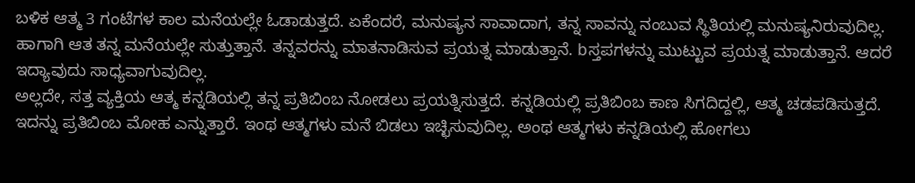ಬಳಿಕ ಆತ್ಮ 3 ಗಂಟೆಗಳ ಕಾಲ ಮನೆಯಲ್ಲೇ ಓಡಾಡುತ್ತದೆ. ಏಕೆಂದರೆ, ಮನುಷ್ಯನ ಸಾವಾದಾಗ, ತನ್ನ ಸಾವನ್ನು ನಂಬುವ ಸ್ಥಿತಿಯಲ್ಲಿ ಮನುಷ್ಯನಿರುವುದಿಲ್ಲ. ಹಾಗಾಗಿ ಆತ ತನ್ನ ಮನೆಯಲ್ಲೇ ಸುತ್ತುತ್ತಾನೆ. ತನ್ನವರನ್ನು ಮಾತನಾಡಿಸುವ ಪ್ರಯತ್ನ ಮಾಡುತ್ತಾನೆ. bಸ್ತಪಗಳನ್ನು ಮುಟ್ಟುವ ಪ್ರಯತ್ನ ಮಾಡುತ್ತಾನೆ. ಆದರೆ ಇದ್ಯಾವುದು ಸಾಧ್ಯವಾಗುವುದಿಲ್ಲ.
ಅಲ್ಲದೇ, ಸತ್ತ ವ್ಯಕ್ತಿಯ ಆತ್ಮ ಕನ್ನಡಿಯಲ್ಲಿ ತನ್ನ ಪ್ರತಿಬಿಂಬ ನೋಡಲು ಪ್ರಯತ್ನಿಸುತ್ತದೆ. ಕನ್ನಡಿಯಲ್ಲಿ ಪ್ರತಿಬಿಂಬ ಕಾಣ ಸಿಗದಿದ್ದಲ್ಲಿ, ಆತ್ಮ ಚಡಪಡಿಸುತ್ತದೆ. ಇದನ್ನು ಪ್ರತಿಬಿಂಬ ಮೋಹ ಎನ್ನುತ್ತಾರೆ. ಇಂಥ ಆತ್ಮಗಳು ಮನೆ ಬಿಡಲು ಇಚ್ಛಿಸುವುದಿಲ್ಲ. ಅಂಥ ಆತ್ಮಗಳು ಕನ್ನಡಿಯಲ್ಲಿ ಹೋಗಲು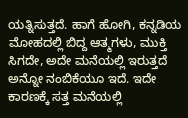ಯತ್ನಿಸುತ್ತದೆ. ಹಾಗೆ ಹೋಗಿ, ಕನ್ನಡಿಯ ಮೋಹದಲ್ಲಿ ಬಿದ್ದ ಆತ್ಮಗಳು, ಮುಕ್ತಿ ಸಿಗದೇ, ಅದೇ ಮನೆಯಲ್ಲಿ ಇರುತ್ತದೆ ಅನ್ನೋ ನಂಬಿಕೆಯೂ ಇದೆ. ಇದೇ ಕಾರಣಕ್ಕೆ ಸತ್ತ ಮನೆಯಲ್ಲಿ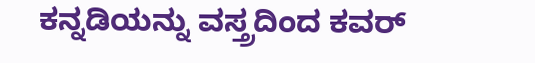ಕನ್ನಡಿಯನ್ನು ವಸ್ತ್ರದಿಂದ ಕವರ್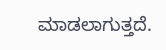ಮಾಡಲಾಗುತ್ತದೆ.